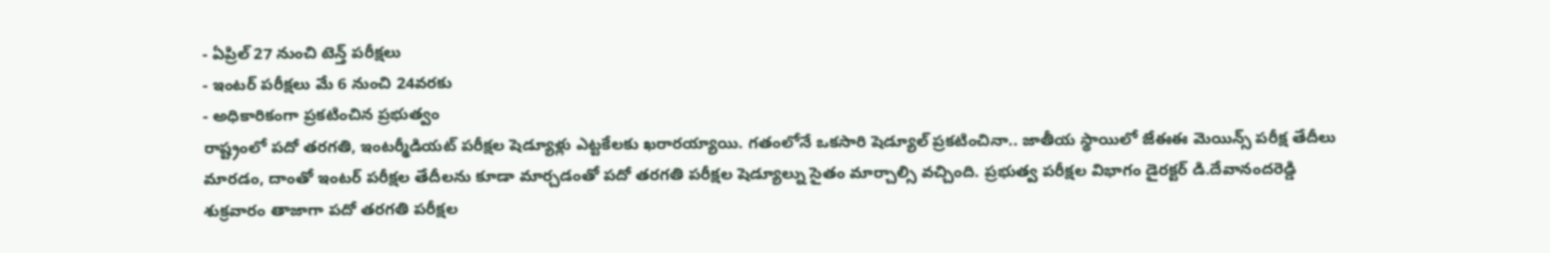- ఏప్రిల్ 27 నుంచి టెన్త్ పరీక్షలు
- ఇంటర్ పరీక్షలు మే 6 నుంచి 24వరకు
- అధికారికంగా ప్రకటించిన ప్రభుత్వం
రాష్ట్రంలో పదో తరగతి, ఇంటర్మీడియట్ పరీక్షల షెడ్యూళ్లు ఎట్టకేలకు ఖరారయ్యాయి. గతంలోనే ఒకసారి షెడ్యూల్ ప్రకటించినా.. జాతీయ స్థాయిలో జేఈఈ మెయిన్స్ పరీక్ష తేదీలు మారడం, దాంతో ఇంటర్ పరీక్షల తేదీలను కూడా మార్చడంతో పదో తరగతి పరీక్షల షెడ్యూల్ను సైతం మార్చాల్సి వచ్చింది. ప్రభుత్వ పరీక్షల విభాగం డైరక్టర్ డి.దేవానందరెడ్డి శుక్రవారం తాజాగా పదో తరగతి పరీక్షల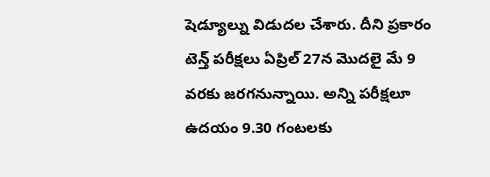షెడ్యూల్ను విడుదల చేశారు. దీని ప్రకారం టెన్త్ పరీక్షలు ఏప్రిల్ 27న మొదలై మే 9 వరకు జరగనున్నాయి. అన్ని పరీక్షలూ ఉదయం 9.30 గంటలకు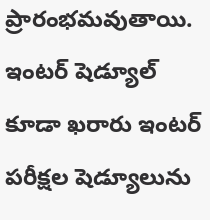ప్రారంభమవుతాయి.
ఇంటర్ షెడ్యూల్ కూడా ఖరారు ఇంటర్ పరీక్షల షెడ్యూలును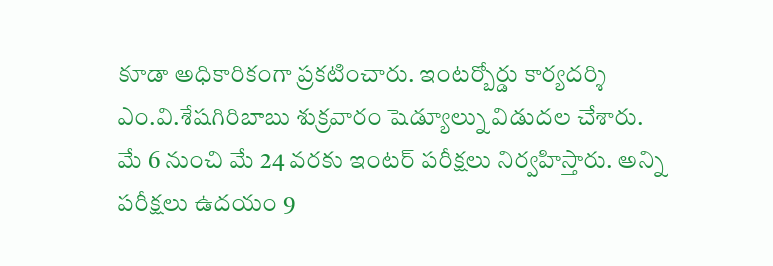కూడా అధికారికంగా ప్రకటించారు. ఇంటర్బోర్డు కార్యదర్శి ఎం.వి.శేషగిరిబాబు శుక్రవారం షెడ్యూల్ను విడుదల చేశారు. మే 6 నుంచి మే 24 వరకు ఇంటర్ పరీక్షలు నిర్వహిస్తారు. అన్ని పరీక్షలు ఉదయం 9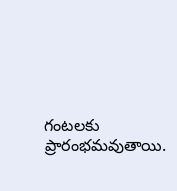గంటలకు ప్రారంభమవుతాయి.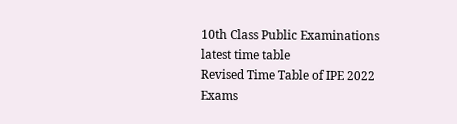10th Class Public Examinations latest time table
Revised Time Table of IPE 2022 Exams